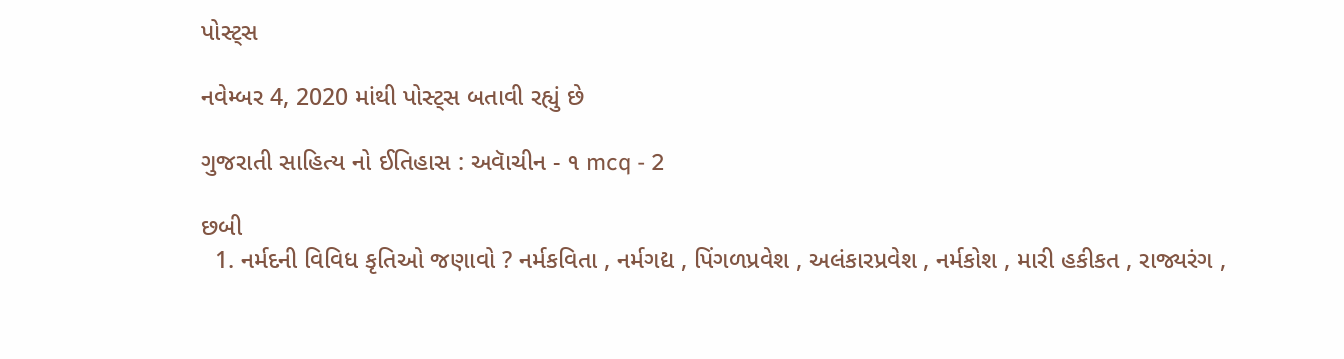પોસ્ટ્સ

નવેમ્બર 4, 2020 માંથી પોસ્ટ્સ બતાવી રહ્યું છે

ગુજરાતી સાહિત્ય નો ઈતિહાસ : અવાૅચીન - ૧ mcq - 2

છબી
  1. નર્મદની વિવિધ કૃતિઓ જણાવો ? નર્મકવિતા , નર્મગદ્ય , પિંગળપ્રવેશ , અલંકારપ્રવેશ , નર્મકોશ , મારી હકીકત , રાજ્યરંગ ,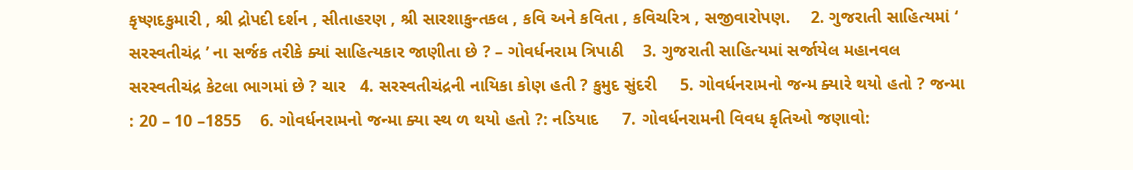કૃષ્ણદકુમારી , શ્રી દ્રોપદી દર્શન , સીતાહરણ , શ્રી સારશાકુન્તકલ , કવિ અને કવિતા , કવિચરિત્ર , સજીવારોપણ.    2. ગુજરાતી સાહિત્યમાં ‘ સરસ્વતીચંદ્ર ’ ના સર્જક તરીકે ક્યાં સાહિત્યકાર જાણીતા છે ? – ગોવર્ધનરામ ત્રિપાઠી    3. ગુજરાતી સાહિત્યમાં સર્જાયેલ મહાનવલ સરસ્વતીચંદ્ર કેટલા ભાગમાં છે ? ચાર   4. સરસ્વતીચંદ્રની નાયિકા કોણ હતી ? કુમુદ સુંદરી     5. ગોવર્ધનરામનો જન્મ ક્યારે થયો હતો ? જન્મા : 20 – 10 –1855    6. ગોવર્ધનરામનો જન્મા ક્યા સ્થ ળ થયો હતો ?: નડિયાદ     7. ગોવર્ધનરામની વિવધ કૃતિઓ જણાવો: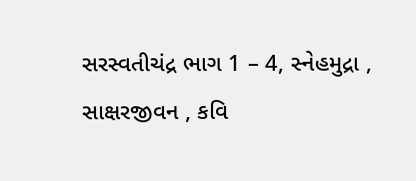સરસ્વતીચંદ્ર ભાગ 1 – 4, સ્નેહમુદ્રા , સાક્ષરજીવન , કવિ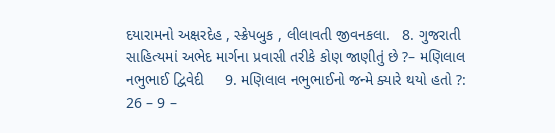દયારામનો અક્ષરદેહ , સ્ક્રેપબુક , લીલાવતી જીવનકલા.   8. ગુજરાતી સાહિત્યમાં અભેદ માર્ગના પ્રવાસી તરીકે કોણ જાણીતું છે ?– મણિલાલ નભુભાઈ દ્વિવેદી     9. મણિલાલ નભુભાઈનો જન્મે ક્યારે થયો હતો ?: 26 – 9 –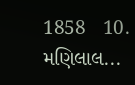1858   10. મણિલાલ...